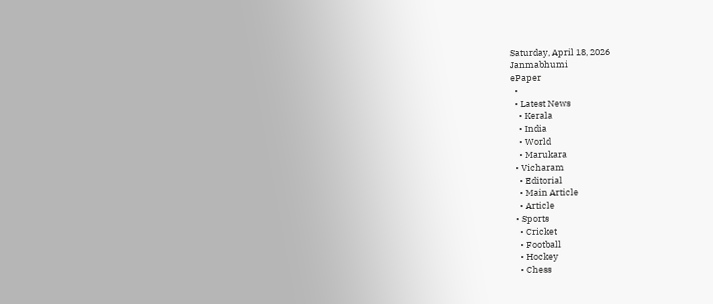Saturday, April 18, 2026
Janmabhumi
ePaper
  •
  • Latest News
    • Kerala
    • India
    • World
    • Marukara
  • Vicharam
    • Editorial
    • Main Article
    • Article
  • Sports
    • Cricket
    • Football
    • Hockey
    • Chess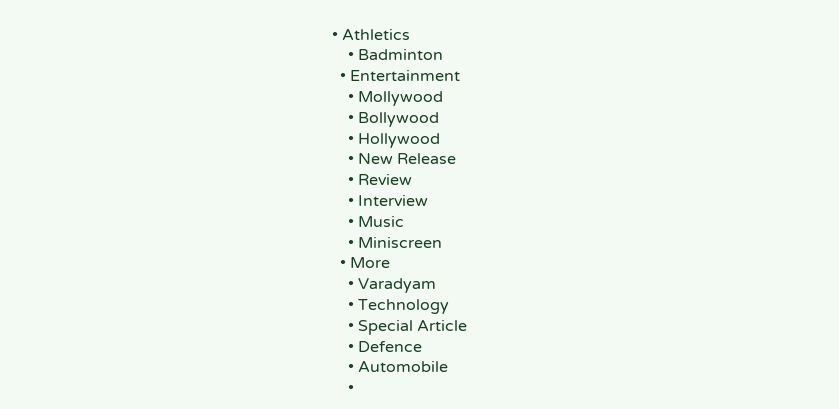• Athletics
    • Badminton
  • Entertainment
    • Mollywood
    • Bollywood
    • Hollywood
    • New Release
    • Review
    • Interview
    • Music
    • Miniscreen
  • More
    • Varadyam
    • Technology
    • Special Article
    • Defence
    • Automobile
    •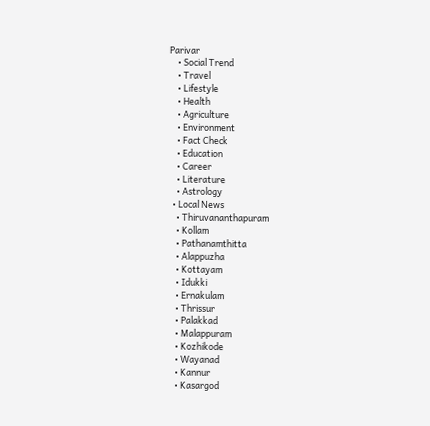Parivar
    • Social Trend
    • Travel
    • Lifestyle
    • Health
    • Agriculture
    • Environment
    • Fact Check
    • Education
    • Career
    • Literature
    • Astrology
  • Local News
    • Thiruvananthapuram
    • Kollam
    • Pathanamthitta
    • Alappuzha
    • Kottayam
    • Idukki
    • Ernakulam
    • Thrissur
    • Palakkad
    • Malappuram
    • Kozhikode
    • Wayanad
    • Kannur
    • Kasargod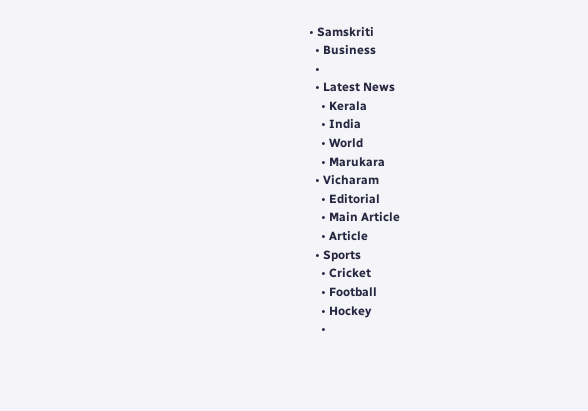• Samskriti
  • Business
  •
  • Latest News
    • Kerala
    • India
    • World
    • Marukara
  • Vicharam
    • Editorial
    • Main Article
    • Article
  • Sports
    • Cricket
    • Football
    • Hockey
    •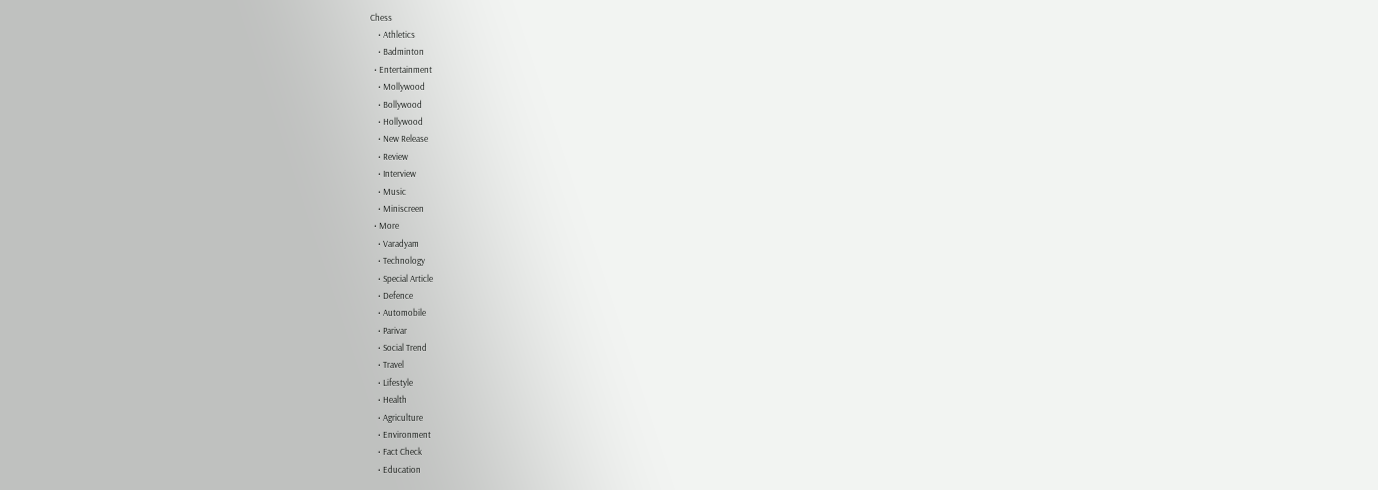Chess
    • Athletics
    • Badminton
  • Entertainment
    • Mollywood
    • Bollywood
    • Hollywood
    • New Release
    • Review
    • Interview
    • Music
    • Miniscreen
  • More
    • Varadyam
    • Technology
    • Special Article
    • Defence
    • Automobile
    • Parivar
    • Social Trend
    • Travel
    • Lifestyle
    • Health
    • Agriculture
    • Environment
    • Fact Check
    • Education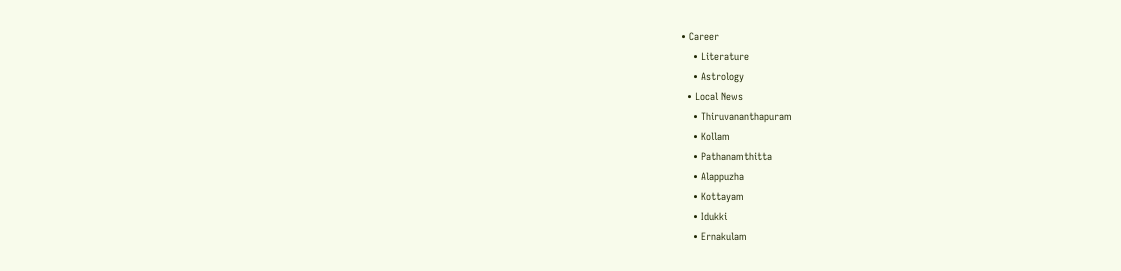• Career
    • Literature
    • Astrology
  • Local News
    • Thiruvananthapuram
    • Kollam
    • Pathanamthitta
    • Alappuzha
    • Kottayam
    • Idukki
    • Ernakulam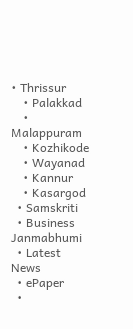• Thrissur
    • Palakkad
    • Malappuram
    • Kozhikode
    • Wayanad
    • Kannur
    • Kasargod
  • Samskriti
  • Business
Janmabhumi
  • Latest News
  • ePaper
  •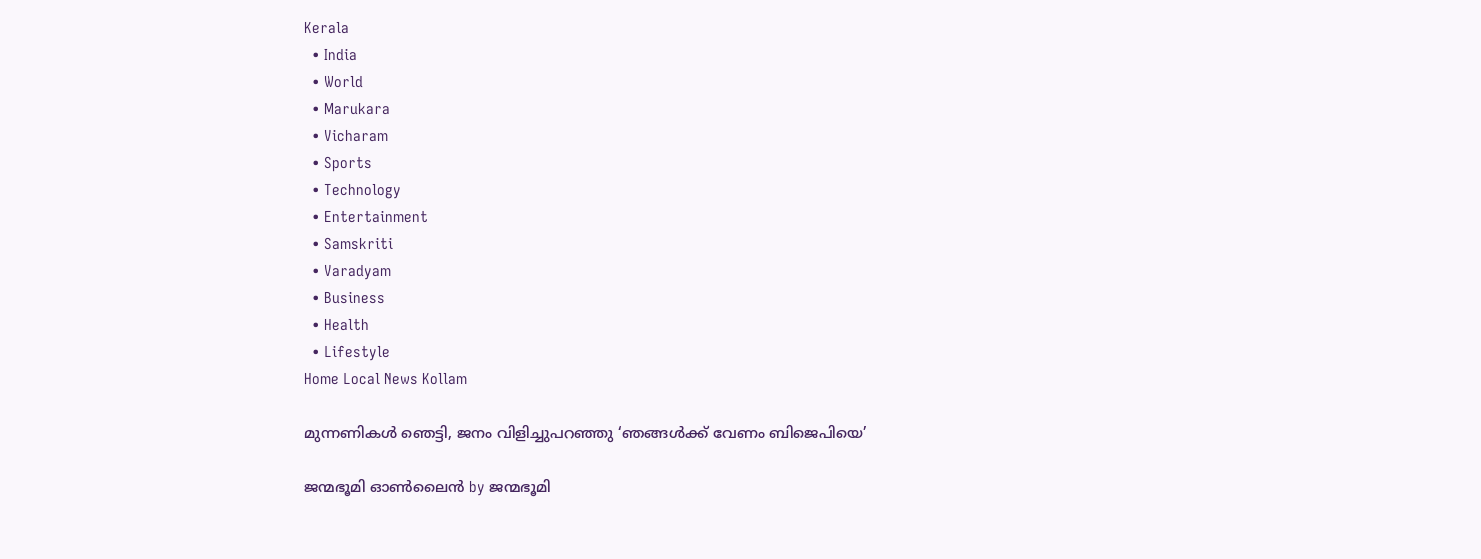Kerala
  • India
  • World
  • Marukara
  • Vicharam
  • Sports
  • Technology
  • Entertainment
  • Samskriti
  • Varadyam
  • Business
  • Health
  • Lifestyle
Home Local News Kollam

മുന്നണികള്‍ ഞെട്ടി, ജനം വിളിച്ചുപറഞ്ഞു ‘ഞങ്ങള്‍ക്ക് വേണം ബിജെപിയെ’

ജന്മഭൂമി ഓണ്‍ലൈന്‍ by ജന്മഭൂമി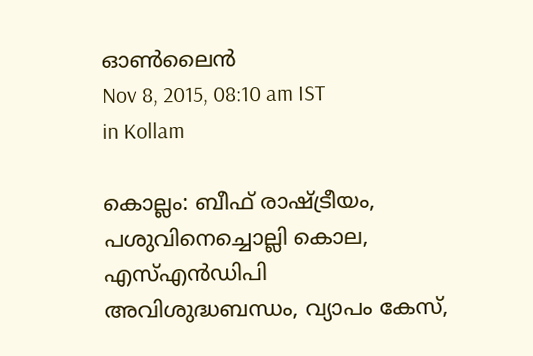ഓണ്‍ലൈന്‍
Nov 8, 2015, 08:10 am IST
in Kollam

കൊല്ലം: ബീഫ് രാഷ്‌ട്രീയം, പശുവിനെച്ചൊല്ലി കൊല, എസ്എന്‍ഡിപി അവിശുദ്ധബന്ധം, വ്യാപം കേസ്,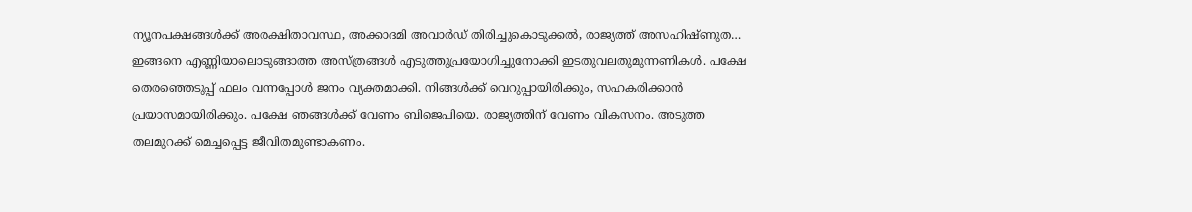ന്യൂനപക്ഷങ്ങള്‍ക്ക് അരക്ഷിതാവസ്ഥ, അക്കാദമി അവാര്‍ഡ് തിരിച്ചുകൊടുക്കല്‍, രാജ്യത്ത് അസഹിഷ്ണുത… ഇങ്ങനെ എണ്ണിയാലൊടുങ്ങാത്ത അസ്ത്രങ്ങള്‍ എടുത്തുപ്രയോഗിച്ചുനോക്കി ഇടതുവലതുമുന്നണികള്‍. പക്ഷേ തെരഞ്ഞെടുപ്പ് ഫലം വന്നപ്പോള്‍ ജനം വ്യക്തമാക്കി. നിങ്ങള്‍ക്ക് വെറുപ്പായിരിക്കും, സഹകരിക്കാന്‍ പ്രയാസമായിരിക്കും. പക്ഷേ ഞങ്ങള്‍ക്ക് വേണം ബിജെപിയെ. രാജ്യത്തിന് വേണം വികസനം. അടുത്ത തലമുറക്ക് മെച്ചപ്പെട്ട ജീവിതമുണ്ടാകണം.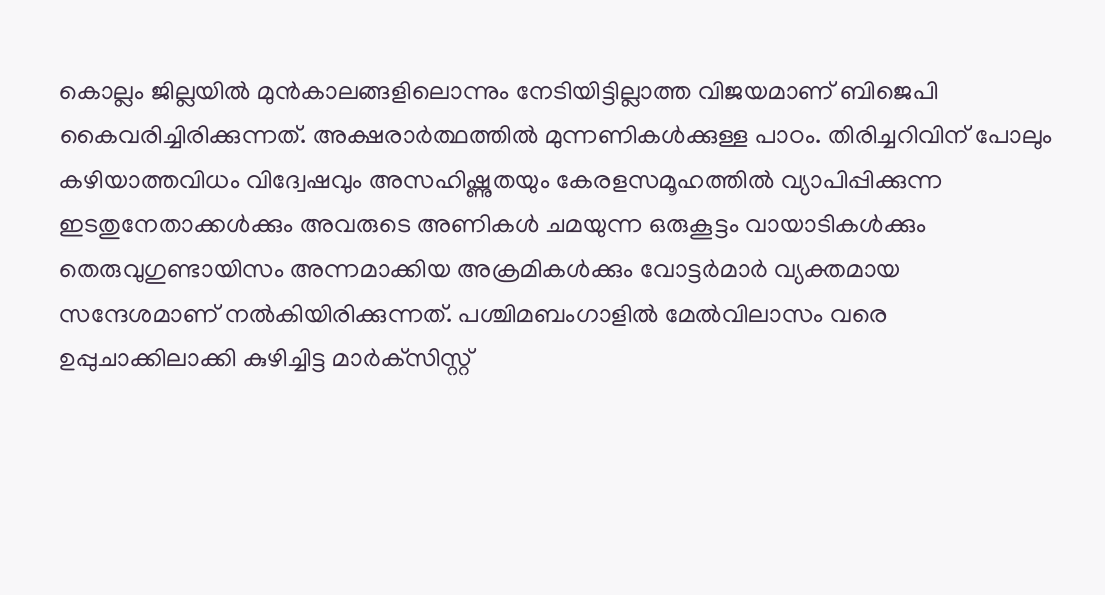കൊല്ലം ജില്ലയില്‍ മുന്‍കാലങ്ങളിലൊന്നും നേടിയിട്ടില്ലാത്ത വിജയമാണ് ബിജെപി കൈവരിച്ചിരിക്കുന്നത്. അക്ഷരാര്‍ത്ഥത്തില്‍ മുന്നണികള്‍ക്കുള്ള പാഠം. തിരിച്ചറിവിന് പോലും കഴിയാത്തവിധം വിദ്വേഷവും അസഹിഷ്ണുതയും കേരളസമൂഹത്തില്‍ വ്യാപിപ്പിക്കുന്ന ഇടതുനേതാക്കള്‍ക്കും അവരുടെ അണികള്‍ ചമയുന്ന ഒരുകൂട്ടം വായാടികള്‍ക്കും തെരുവുഗുണ്ടായിസം അന്നമാക്കിയ അക്രമികള്‍ക്കും വോട്ടര്‍മാര്‍ വ്യക്തമായ സന്ദേശമാണ് നല്‍കിയിരിക്കുന്നത്. പശ്ചിമബംഗാളില്‍ മേല്‍വിലാസം വരെ ഉപ്പുചാക്കിലാക്കി കുഴിച്ചിട്ട മാര്‍ക്‌സിസ്റ്റ്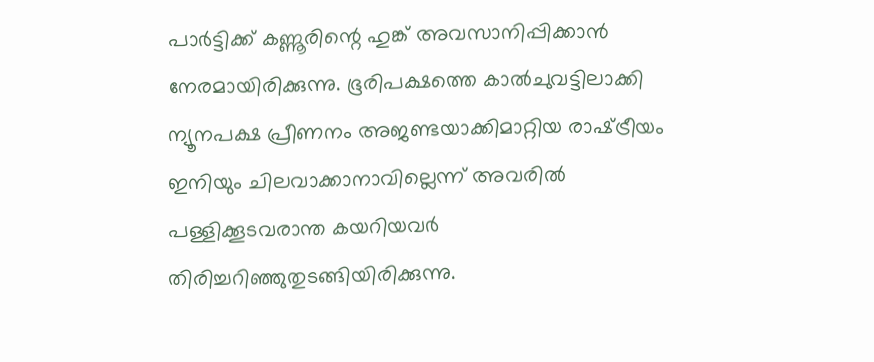പാര്‍ട്ടിക്ക് കണ്ണൂരിന്റെ ഹുങ്ക് അവസാനിപ്പിക്കാന്‍ നേരമായിരിക്കുന്നു. ഭൂരിപക്ഷത്തെ കാല്‍ചുവട്ടിലാക്കി ന്യൂനപക്ഷ പ്രീണനം അജണ്ടയാക്കിമാറ്റിയ രാഷ്‌ട്രീയം ഇനിയും ചിലവാക്കാനാവില്ലെന്ന് അവരില്‍ പള്ളിക്കൂടവരാന്ത കയറിയവര്‍ തിരിച്ചറിഞ്ഞുതുടങ്ങിയിരിക്കുന്നു.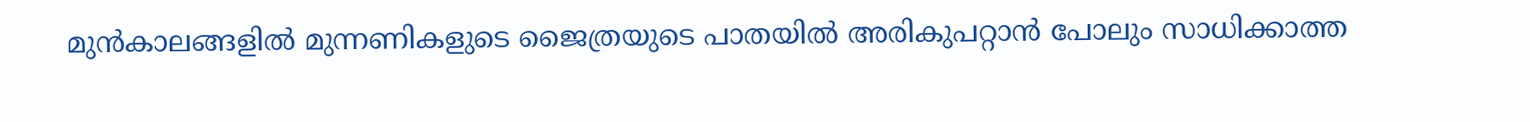മുന്‍കാലങ്ങളില്‍ മുന്നണികളുടെ ജൈത്രയുടെ പാതയില്‍ അരികുപറ്റാന്‍ പോലും സാധിക്കാത്ത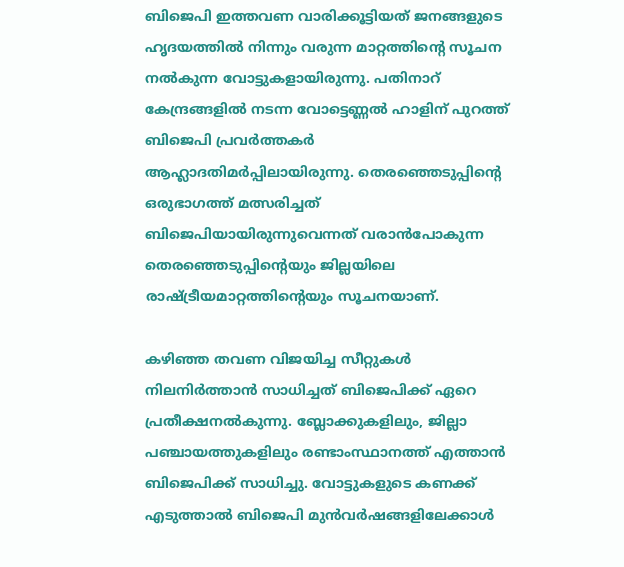ബിജെപി ഇത്തവണ വാരിക്കൂട്ടിയത് ജനങ്ങളുടെ ഹൃദയത്തില്‍ നിന്നും വരുന്ന മാറ്റത്തിന്റെ സൂചന നല്‍കുന്ന വോട്ടുകളായിരുന്നു. പതിനാറ് കേന്ദ്രങ്ങളില്‍ നടന്ന വോട്ടെണ്ണല്‍ ഹാളിന് പുറത്ത് ബിജെപി പ്രവര്‍ത്തകര്‍ ആഹ്ലാദതിമര്‍പ്പിലായിരുന്നു. തെരഞ്ഞെടുപ്പിന്റെ ഒരുഭാഗത്ത് മത്സരിച്ചത് ബിജെപിയായിരുന്നുവെന്നത് വരാന്‍പോകുന്ന തെരഞ്ഞെടുപ്പിന്റെയും ജില്ലയിലെ രാഷ്‌ട്രീയമാറ്റത്തിന്റെയും സൂചനയാണ്.

കഴിഞ്ഞ തവണ വിജയിച്ച സീറ്റുകള്‍ നിലനിര്‍ത്താന്‍ സാധിച്ചത് ബിജെപിക്ക് ഏറെ പ്രതീക്ഷനല്‍കുന്നു. ബ്ലോക്കുകളിലും, ജില്ലാ പഞ്ചായത്തുകളിലും രണ്ടാംസ്ഥാനത്ത് എത്താന്‍ ബിജെപിക്ക് സാധിച്ചു. വോട്ടുകളുടെ കണക്ക് എടുത്താല്‍ ബിജെപി മുന്‍വര്‍ഷങ്ങളിലേക്കാള്‍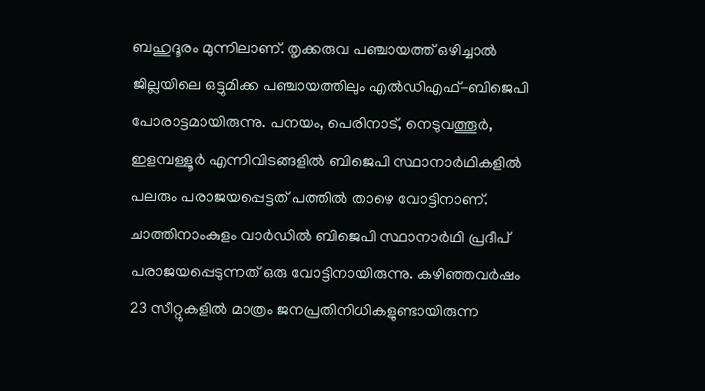ബഹുദൂരം മുന്നിലാണ്. തൃക്കരുവ പഞ്ചായത്ത് ഒഴിച്ചാല്‍ ജില്ലയിലെ ഒട്ടുമിക്ക പഞ്ചായത്തിലും എല്‍ഡിഎഫ്-ബിജെപി പോരാട്ടമായിരുന്നു. പനയം, പെരിനാട്, നെടുവത്തൂര്‍, ഇളമ്പള്ളൂര്‍ എന്നിവിടങ്ങളില്‍ ബിജെപി സ്ഥാനാര്‍ഥികളില്‍ പലരും പരാജയപ്പെട്ടത് പത്തില്‍ താഴെ വോട്ടിനാണ്. ചാത്തിനാംകുളം വാര്‍ഡില്‍ ബിജെപി സ്ഥാനാര്‍ഥി പ്രദീപ് പരാജയപ്പെടുന്നത് ഒരു വോട്ടിനായിരുന്നു. കഴിഞ്ഞവര്‍ഷം 23 സീറ്റുകളില്‍ മാത്രം ജനപ്രതിനിധികളുണ്ടായിരുന്ന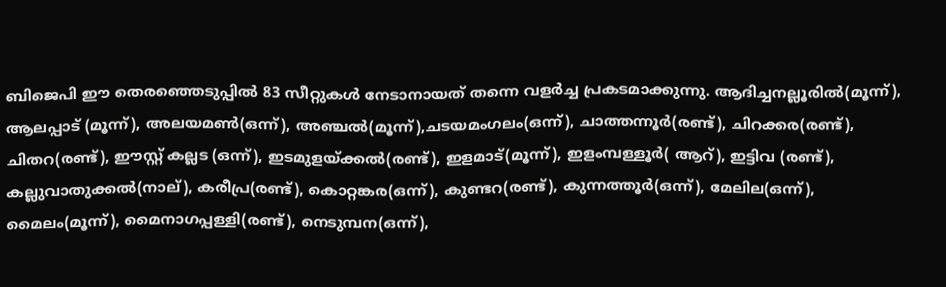ബിജെപി ഈ തെരഞ്ഞെടുപ്പില്‍ 83 സീറ്റുകള്‍ നേടാനായത് തന്നെ വളര്‍ച്ച പ്രകടമാക്കുന്നു. ആദിച്ചനല്ലൂരില്‍(മൂന്ന്), ആലപ്പാട് (മൂന്ന്), അലയമണ്‍(ഒന്ന്), അഞ്ചല്‍(മൂന്ന്),ചടയമംഗലം(ഒന്ന്), ചാത്തന്നൂര്‍(രണ്ട്), ചിറക്കര(രണ്ട്), ചിതറ(രണ്ട്), ഈസ്റ്റ് കല്ലട (ഒന്ന്), ഇടമുളയ്‌ക്കല്‍(രണ്ട്), ഇളമാട്(മൂന്ന്), ഇളംമ്പള്ളൂര്‍( ആറ്), ഇട്ടിവ (രണ്ട്), കല്ലുവാതുക്കല്‍(നാല്), കരീപ്ര(രണ്ട്), കൊറ്റങ്കര(ഒന്ന്), കുണ്ടറ(രണ്ട്), കുന്നത്തൂര്‍(ഒന്ന്), മേലില(ഒന്ന്), മൈലം(മൂന്ന്), മൈനാഗപ്പള്ളി(രണ്ട്), നെടുമ്പന(ഒന്ന്),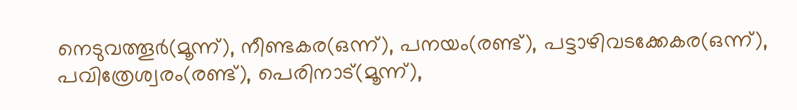നെടുവത്തൂര്‍(മൂന്ന്), നീണ്ടകര(ഒന്ന്), പനയം(രണ്ട്), പട്ടാഴിവടക്കേകര(ഒന്ന്), പവിത്രേശ്വരം(രണ്ട്), പെരിനാട്(മൂന്ന്),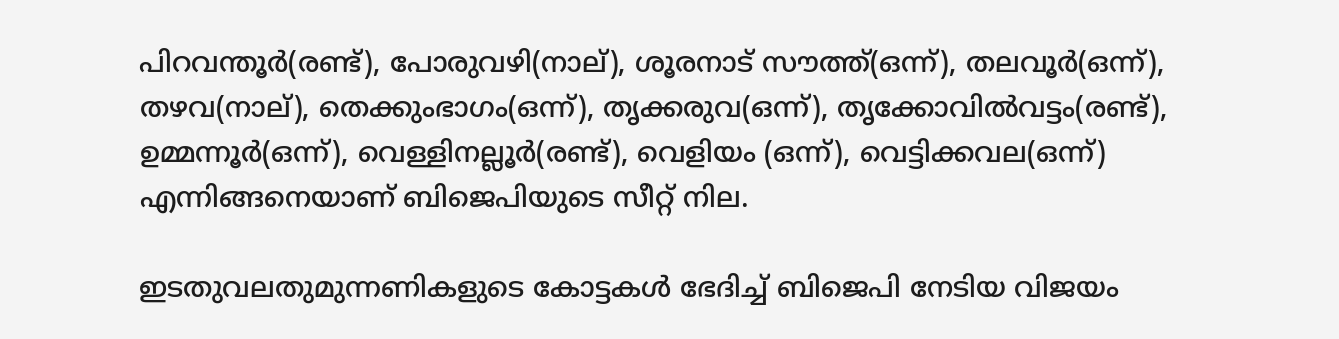പിറവന്തൂര്‍(രണ്ട്), പോരുവഴി(നാല്), ശൂരനാട് സൗത്ത്(ഒന്ന്), തലവൂര്‍(ഒന്ന്), തഴവ(നാല്), തെക്കുംഭാഗം(ഒന്ന്), തൃക്കരുവ(ഒന്ന്), തൃക്കോവില്‍വട്ടം(രണ്ട്), ഉമ്മന്നൂര്‍(ഒന്ന്), വെള്ളിനല്ലൂര്‍(രണ്ട്), വെളിയം (ഒന്ന്), വെട്ടിക്കവല(ഒന്ന്) എന്നിങ്ങനെയാണ് ബിജെപിയുടെ സീറ്റ് നില.

ഇടതുവലതുമുന്നണികളുടെ കോട്ടകള്‍ ഭേദിച്ച് ബിജെപി നേടിയ വിജയം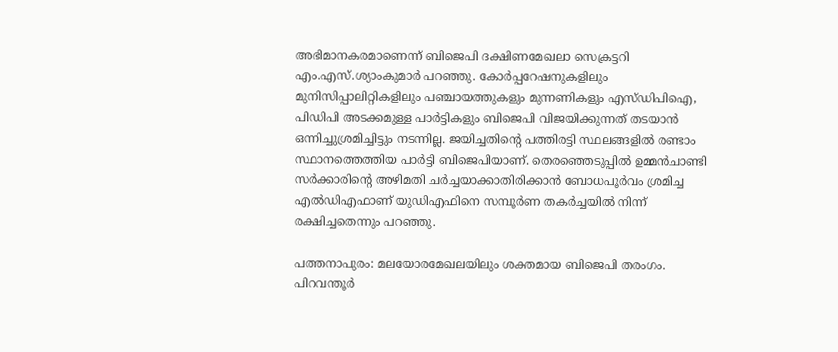അഭിമാനകരമാണെന്ന് ബിജെപി ദക്ഷിണമേഖലാ സെക്രട്ടറി എം.എസ്.ശ്യാംകുമാര്‍ പറഞ്ഞു. കോര്‍പ്പറേഷനുകളിലും മുനിസിപ്പാലിറ്റികളിലും പഞ്ചായത്തുകളും മുന്നണികളും എസ്ഡിപിഐ, പിഡിപി അടക്കമുള്ള പാര്‍ട്ടികളും ബിജെപി വിജയിക്കുന്നത് തടയാന്‍ ഒന്നിച്ചുശ്രമിച്ചിട്ടും നടന്നില്ല. ജയിച്ചതിന്റെ പത്തിരട്ടി സ്ഥലങ്ങളില്‍ രണ്ടാം സ്ഥാനത്തെത്തിയ പാര്‍ട്ടി ബിജെപിയാണ്. തെരഞ്ഞെടുപ്പില്‍ ഉമ്മന്‍ചാണ്ടി സര്‍ക്കാരിന്റെ അഴിമതി ചര്‍ച്ചയാക്കാതിരിക്കാന്‍ ബോധപൂര്‍വം ശ്രമിച്ച എല്‍ഡിഎഫാണ് യുഡിഎഫിനെ സമ്പൂര്‍ണ തകര്‍ച്ചയില്‍ നിന്ന് രക്ഷിച്ചതെന്നും പറഞ്ഞു.

പത്തനാപുരം: മലയോരമേഖലയിലും ശക്തമായ ബിജെപി തരംഗം. പിറവന്തൂര്‍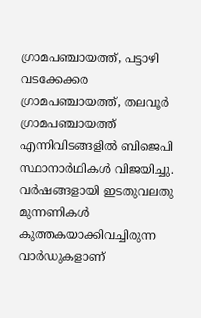ഗ്രാമപഞ്ചായത്ത്, പട്ടാഴി വടക്കേക്കര ഗ്രാമപഞ്ചായത്ത്, തലവൂര്‍ ഗ്രാമപഞ്ചായത്ത് എന്നിവിടങ്ങളില്‍ ബിജെപി സ്ഥാനാര്‍ഥികള്‍ വിജയിച്ചു. വര്‍ഷങ്ങളായി ഇടതുവലതു മുന്നണികള്‍ കുത്തകയാക്കിവച്ചിരുന്ന വാര്‍ഡുകളാണ്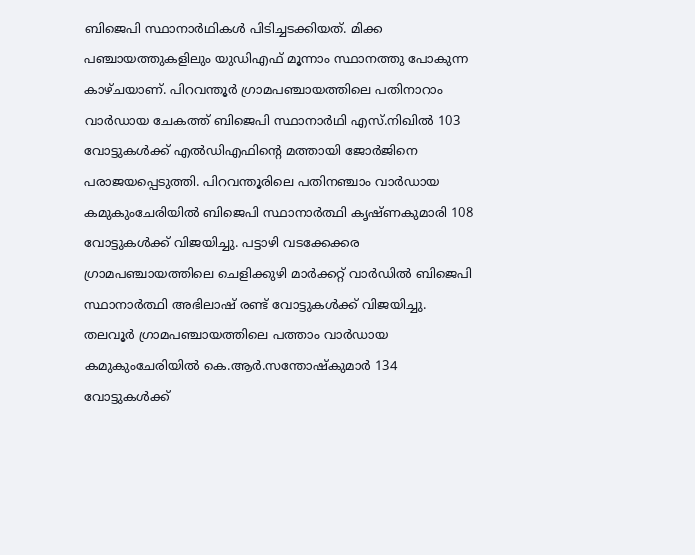ബിജെപി സ്ഥാനാര്‍ഥികള്‍ പിടിച്ചടക്കിയത്. മിക്ക പഞ്ചായത്തുകളിലും യുഡിഎഫ് മൂന്നാം സ്ഥാനത്തു പോകുന്ന കാഴ്ചയാണ്. പിറവന്തൂര്‍ ഗ്രാമപഞ്ചായത്തിലെ പതിനാറാം വാര്‍ഡായ ചേകത്ത് ബിജെപി സ്ഥാനാര്‍ഥി എസ്.നിഖില്‍ 103 വോട്ടുകള്‍ക്ക് എല്‍ഡിഎഫിന്റെ മത്തായി ജോര്‍ജിനെ പരാജയപ്പെടുത്തി. പിറവന്തൂരിലെ പതിനഞ്ചാം വാര്‍ഡായ കമുകുംചേരിയില്‍ ബിജെപി സ്ഥാനാര്‍ത്ഥി കൃഷ്ണകുമാരി 108 വോട്ടുകള്‍ക്ക് വിജയിച്ചു. പട്ടാഴി വടക്കേക്കര ഗ്രാമപഞ്ചായത്തിലെ ചെളിക്കുഴി മാര്‍ക്കറ്റ് വാര്‍ഡില്‍ ബിജെപി സ്ഥാനാര്‍ത്ഥി അഭിലാഷ് രണ്ട് വോട്ടുകള്‍ക്ക് വിജയിച്ചു. തലവൂര്‍ ഗ്രാമപഞ്ചായത്തിലെ പത്താം വാര്‍ഡായ കമുകുംചേരിയില്‍ കെ.ആര്‍.സന്തോഷ്‌കുമാര്‍ 134 വോട്ടുകള്‍ക്ക്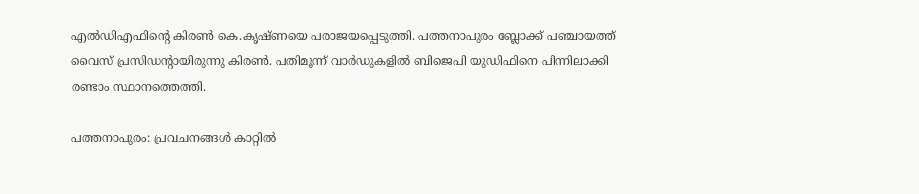എല്‍ഡിഎഫിന്റെ കിരണ്‍ കെ.കൃഷ്ണയെ പരാജയപ്പെടുത്തി. പത്തനാപുരം ബ്ലോക്ക് പഞ്ചായത്ത് വൈസ് പ്രസിഡന്റായിരുന്നു കിരണ്‍. പതിമൂന്ന് വാര്‍ഡുകളില്‍ ബിജെപി യുഡിഫിനെ പിന്നിലാക്കി രണ്ടാം സ്ഥാനത്തെത്തി.

പത്തനാപുരം: പ്രവചനങ്ങള്‍ കാറ്റില്‍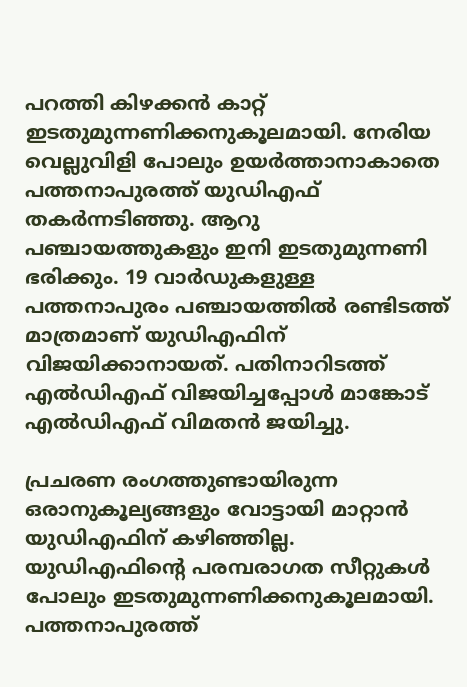പറത്തി കിഴക്കന്‍ കാറ്റ് ഇടതുമുന്നണിക്കനുകൂലമായി. നേരിയ വെല്ലുവിളി പോലും ഉയര്‍ത്താനാകാതെ പത്തനാപുരത്ത് യുഡിഎഫ് തകര്‍ന്നടിഞ്ഞു. ആറു പഞ്ചായത്തുകളും ഇനി ഇടതുമുന്നണി ഭരിക്കും. 19 വാര്‍ഡുകളുള്ള പത്തനാപുരം പഞ്ചായത്തില്‍ രണ്ടിടത്ത് മാത്രമാണ് യുഡിഎഫിന് വിജയിക്കാനായത്. പതിനാറിടത്ത് എല്‍ഡിഎഫ് വിജയിച്ചപ്പോള്‍ മാങ്കോട് എല്‍ഡിഎഫ് വിമതന്‍ ജയിച്ചു.

പ്രചരണ രംഗത്തുണ്ടായിരുന്ന ഒരാനുകൂല്യങ്ങളും വോട്ടായി മാറ്റാന്‍ യുഡിഎഫിന് കഴിഞ്ഞില്ല. യുഡിഎഫിന്റെ പരമ്പരാഗത സീറ്റുകള്‍ പോലും ഇടതുമുന്നണിക്കനുകൂലമായി. പത്തനാപുരത്ത്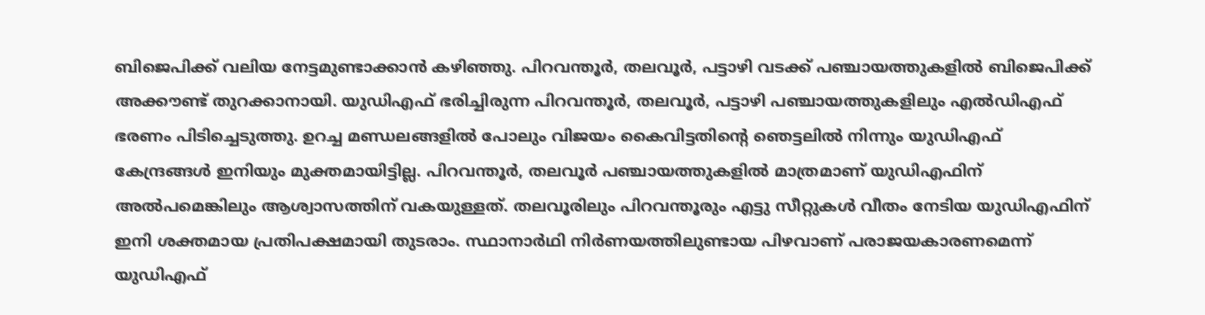ബിജെപിക്ക് വലിയ നേട്ടമുണ്ടാക്കാന്‍ കഴിഞ്ഞു. പിറവന്തൂര്‍, തലവൂര്‍, പട്ടാഴി വടക്ക് പഞ്ചായത്തുകളില്‍ ബിജെപിക്ക് അക്കൗണ്ട് തുറക്കാനായി. യുഡിഎഫ് ഭരിച്ചിരുന്ന പിറവന്തൂര്‍, തലവൂര്‍, പട്ടാഴി പഞ്ചായത്തുകളിലും എല്‍ഡിഎഫ് ഭരണം പിടിച്ചെടുത്തു. ഉറച്ച മണ്ഡലങ്ങളില്‍ പോലും വിജയം കൈവിട്ടതിന്റെ ഞെട്ടലില്‍ നിന്നും യുഡിഎഫ് കേന്ദ്രങ്ങള്‍ ഇനിയും മുക്തമായിട്ടില്ല. പിറവന്തൂര്‍, തലവൂര്‍ പഞ്ചായത്തുകളില്‍ മാത്രമാണ് യുഡിഎഫിന് അല്‍പമെങ്കിലും ആശ്വാസത്തിന് വകയുള്ളത്. തലവൂരിലും പിറവന്തൂരും എട്ടു സീറ്റുകള്‍ വീതം നേടിയ യുഡിഎഫിന് ഇനി ശക്തമായ പ്രതിപക്ഷമായി തുടരാം. സ്ഥാനാര്‍ഥി നിര്‍ണയത്തിലുണ്ടായ പിഴവാണ് പരാജയകാരണമെന്ന് യുഡിഎഫ്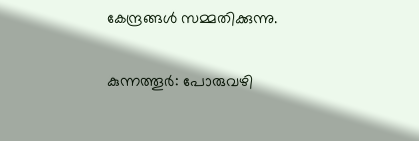കേന്ദ്രങ്ങള്‍ സമ്മതിക്കുന്നു.

കുന്നത്തൂര്‍: പോരുവഴി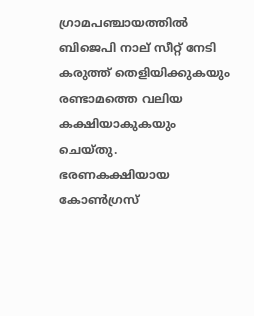ഗ്രാമപഞ്ചായത്തില്‍ ബിജെപി നാല് സീറ്റ് നേടി കരുത്ത് തെളിയിക്കുകയും രണ്ടാമത്തെ വലിയ കക്ഷിയാകുകയും ചെയ്തു. ഭരണകക്ഷിയായ കോണ്‍ഗ്രസ്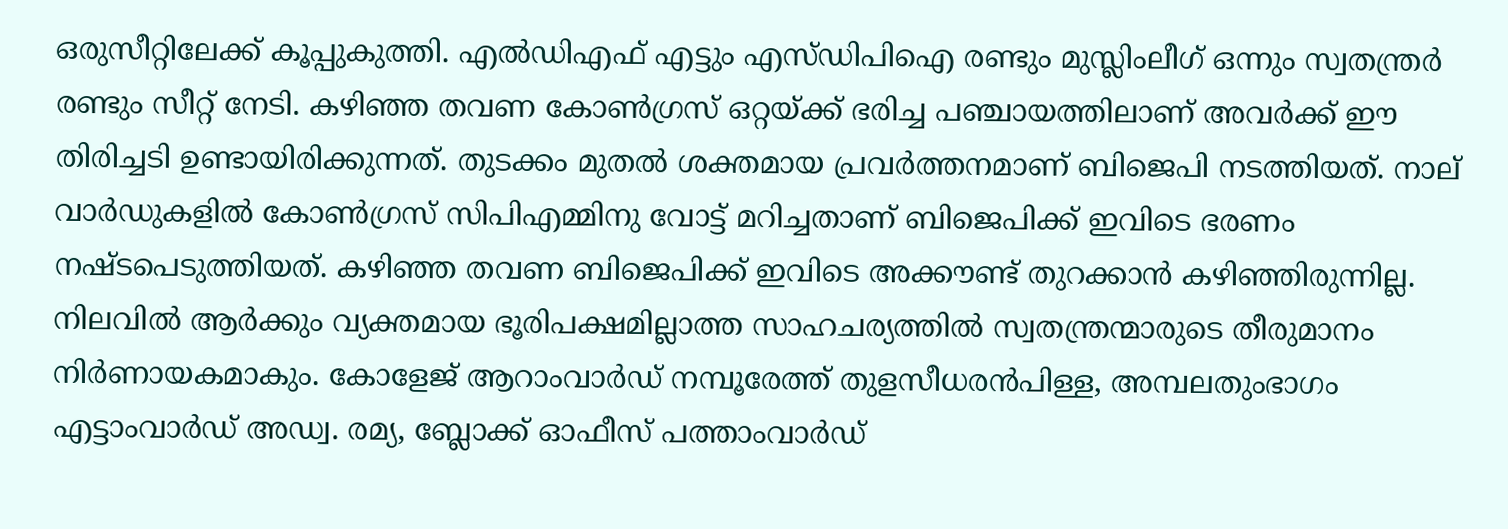ഒരുസീറ്റിലേക്ക് കൂപ്പുകുത്തി. എല്‍ഡിഎഫ് എട്ടും എസ്ഡിപിഐ രണ്ടും മുസ്ലിംലീഗ് ഒന്നും സ്വതന്ത്രര്‍ രണ്ടും സീറ്റ് നേടി. കഴിഞ്ഞ തവണ കോണ്‍ഗ്രസ് ഒറ്റയ്‌ക്ക് ഭരിച്ച പഞ്ചായത്തിലാണ് അവര്‍ക്ക് ഈ തിരിച്ചടി ഉണ്ടായിരിക്കുന്നത്. തുടക്കം മുതല്‍ ശക്തമായ പ്രവര്‍ത്തനമാണ് ബിജെപി നടത്തിയത്. നാല് വാര്‍ഡുകളില്‍ കോണ്‍ഗ്രസ് സിപിഎമ്മിനു വോട്ട് മറിച്ചതാണ് ബിജെപിക്ക് ഇവിടെ ഭരണം നഷ്ടപെടുത്തിയത്. കഴിഞ്ഞ തവണ ബിജെപിക്ക് ഇവിടെ അക്കൗണ്ട് തുറക്കാന്‍ കഴിഞ്ഞിരുന്നില്ല. നിലവില്‍ ആര്‍ക്കും വ്യക്തമായ ഭൂരിപക്ഷമില്ലാത്ത സാഹചര്യത്തില്‍ സ്വതന്ത്രന്മാരുടെ തീരുമാനം നിര്‍ണായകമാകും. കോളേജ് ആറാംവാര്‍ഡ് നമ്പൂരേത്ത് തുളസീധരന്‍പിള്ള, അമ്പലതുംഭാഗം എട്ടാംവാര്‍ഡ് അഡ്വ. രമ്യ, ബ്ലോക്ക് ഓഫീസ് പത്താംവാര്‍ഡ്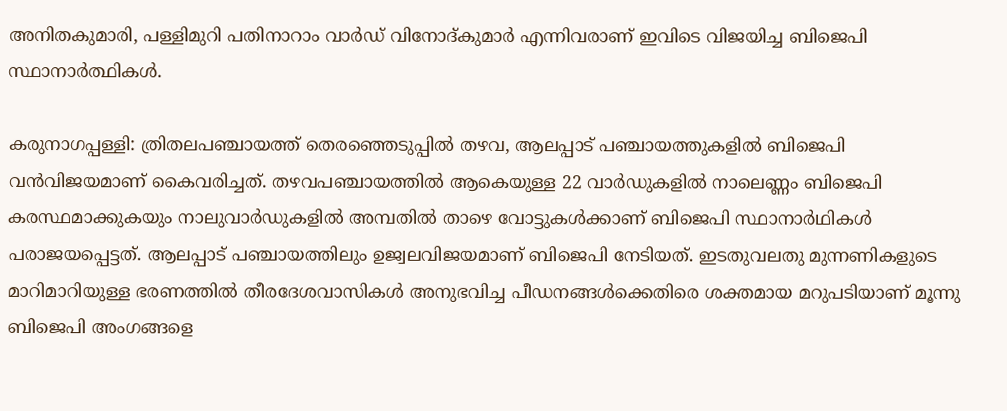അനിതകുമാരി, പള്ളിമുറി പതിനാറാം വാര്‍ഡ് വിനോദ്കുമാര്‍ എന്നിവരാണ് ഇവിടെ വിജയിച്ച ബിജെപി സ്ഥാനാര്‍ത്ഥികള്‍.

കരുനാഗപ്പള്ളി: ത്രിതലപഞ്ചായത്ത് തെരഞ്ഞെടുപ്പില്‍ തഴവ, ആലപ്പാട് പഞ്ചായത്തുകളില്‍ ബിജെപി വന്‍വിജയമാണ് കൈവരിച്ചത്. തഴവപഞ്ചായത്തില്‍ ആകെയുള്ള 22 വാര്‍ഡുകളില്‍ നാലെണ്ണം ബിജെപി കരസ്ഥമാക്കുകയും നാലുവാര്‍ഡുകളില്‍ അമ്പതില്‍ താഴെ വോട്ടുകള്‍ക്കാണ് ബിജെപി സ്ഥാനാര്‍ഥികള്‍ പരാജയപ്പെട്ടത്. ആലപ്പാട് പഞ്ചായത്തിലും ഉജ്വലവിജയമാണ് ബിജെപി നേടിയത്. ഇടതുവലതു മുന്നണികളുടെ മാറിമാറിയുള്ള ഭരണത്തില്‍ തീരദേശവാസികള്‍ അനുഭവിച്ച പീഡനങ്ങള്‍ക്കെതിരെ ശക്തമായ മറുപടിയാണ് മൂന്നു ബിജെപി അംഗങ്ങളെ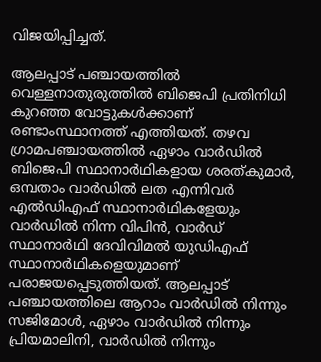വിജയിപ്പിച്ചത്.

ആലപ്പാട് പഞ്ചായത്തില്‍ വെള്ളനാതുരുത്തില്‍ ബിജെപി പ്രതിനിധി കുറഞ്ഞ വോട്ടുകള്‍ക്കാണ് രണ്ടാംസ്ഥാനത്ത് എത്തിയത്. തഴവ ഗ്രാമപഞ്ചായത്തില്‍ ഏഴാം വാര്‍ഡില്‍ ബിജെപി സ്ഥാനാര്‍ഥികളായ ശരത്കുമാര്‍, ഒമ്പതാം വാര്‍ഡില്‍ ലത എന്നിവര്‍ എല്‍ഡിഎഫ് സ്ഥാനാര്‍ഥികളേയും വാര്‍ഡില്‍ നിന്ന വിപിന്‍, വാര്‍ഡ് സ്ഥാനാര്‍ഥി ദേവിവിമല്‍ യുഡിഎഫ് സ്ഥാനാര്‍ഥികളെയുമാണ് പരാജയപ്പെടുത്തിയത്. ആലപ്പാട് പഞ്ചായത്തിലെ ആറാം വാര്‍ഡില്‍ നിന്നും സജിമോള്‍, ഏഴാം വാര്‍ഡില്‍ നിന്നും പ്രിയമാലിനി, വാര്‍ഡില്‍ നിന്നും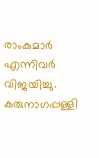രാംകുമാര്‍ എന്നിവര്‍ വിജയിച്ചു. കരുനാഗപ്പള്ളി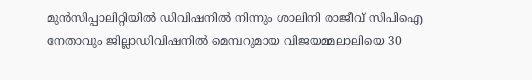മുന്‍സിപ്പാലിറ്റിയില്‍ ഡിവിഷനില്‍ നിന്നും ശാലിനി രാജീവ് സിപിഐ നേതാവും ജില്ലാഡിവിഷനില്‍ മെമ്പറുമായ വിജയമ്മലാലിയെ 30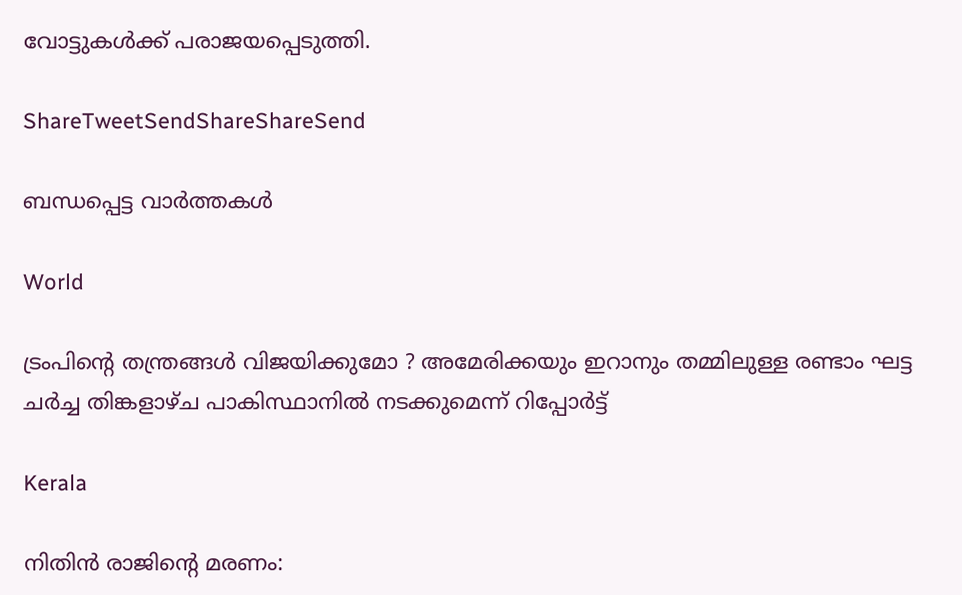വോട്ടുകള്‍ക്ക് പരാജയപ്പെടുത്തി.

ShareTweetSendShareShareSend

ബന്ധപ്പെട്ട വാര്‍ത്തകള്‍

World

ട്രംപിന്റെ തന്ത്രങ്ങൾ വിജയിക്കുമോ ? അമേരിക്കയും ഇറാനും തമ്മിലുള്ള രണ്ടാം ഘട്ട ചർച്ച തിങ്കളാഴ്ച പാകിസ്ഥാനിൽ നടക്കുമെന്ന് റിപ്പോർട്ട്

Kerala

നിതിന്‍ രാജിന്റെ മരണം: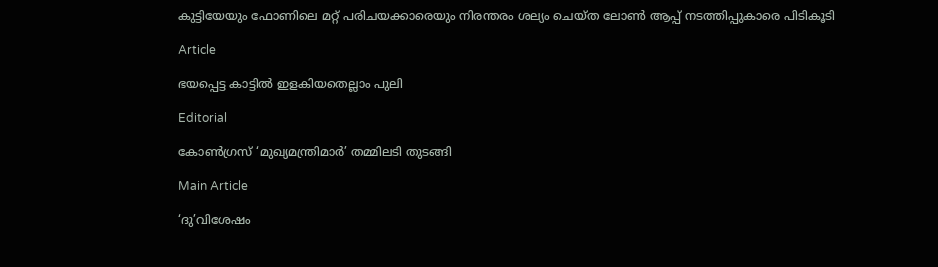കുട്ടിയേയും ഫോണിലെ മറ്റ് പരിചയക്കാരെയും നിരന്തരം ശല്യം ചെയ്ത ലോണ്‍ ആപ്പ് നടത്തിപ്പുകാരെ പിടികൂടി

Article

ഭയപ്പെട്ട കാട്ടില്‍ ഇളകിയതെല്ലാം പുലി

Editorial

കോണ്‍ഗ്രസ് ‘മുഖ്യമന്ത്രിമാര്‍’ തമ്മിലടി തുടങ്ങി

Main Article

‘ദു’വിശേഷം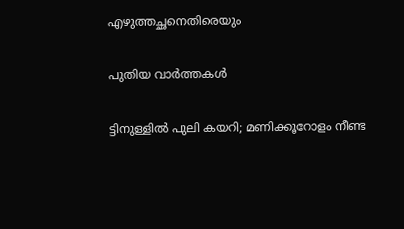എഴുത്തച്ഛനെതിരെയും

പുതിയ വാര്‍ത്തകള്‍

ട്ടിനുള്ളിൽ പുലി കയറി; മണിക്കൂറോളം നീണ്ട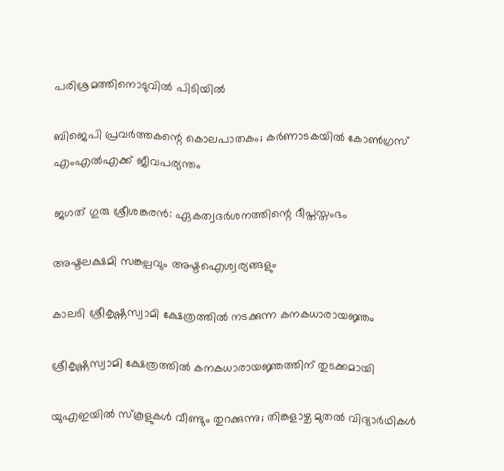പരിശ്രമത്തിനൊടുവിൽ പിടിയില്‍

ബിജെപി പ്രവർത്തകന്റെ കൊലപാതകം; കർണാടകയിൽ കോൺഗ്രസ് എംഎൽഎക്ക് ജീവപര്യന്തം

ജഗത് ഗുരു ശ്രീശങ്കരന്‍: ഏകത്വദര്‍ശനത്തിന്റെ ദീപ്തസ്തംഭം

അഷ്ടലക്ഷമി സങ്കല്പവും അഷ്ടഐശ്വര്യങ്ങളും

കാലടി ശ്രീകൃഷ്ണസ്വാമി ക്ഷേത്രത്തില്‍ നടക്കുന്ന കനകധാരായജ്ഞം

ശ്രീകൃഷ്ണസ്വാമി ക്ഷേത്രത്തില്‍ കനകധാരായജ്ഞത്തിന് തുടക്കമായി

യുഎഇയിൽ സ്കൂളുകൾ വീണ്ടും തുറക്കുന്നു; തിങ്കളാഴ്ച മുതൽ വിദ്യാർഥികൾ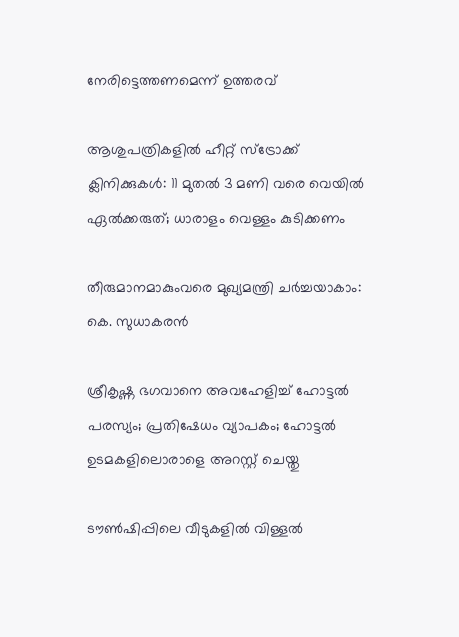നേരിട്ടെത്തണമെന്ന് ഉത്തരവ്

ആശുപത്രികളില്‍ ഹീറ്റ് സ്‌ട്രോക്ക് ക്ലിനിക്കുകള്‍: 11 മുതല്‍ 3 മണി വരെ വെയില്‍ ഏല്‍ക്കരുത്; ധാരാളം വെള്ളം കുടിക്കണം

തീരുമാനമാകുംവരെ മുഖ്യമന്ത്രി ചര്‍ച്ചയാകാം: കെ. സുധാകരന്‍

ശ്രീകൃഷ്ണ ഭഗവാനെ അവഹേളിച്ച് ഹോട്ടല്‍ പരസ്യം; പ്രതിഷേധം വ്യാപകം; ഹോട്ടല്‍ ഉടമകളിലൊരാളെ അറസ്റ്റ് ചെയ്തു

ടൗണ്‍ഷിപ്പിലെ വീടുകളില്‍ വിള്ളല്‍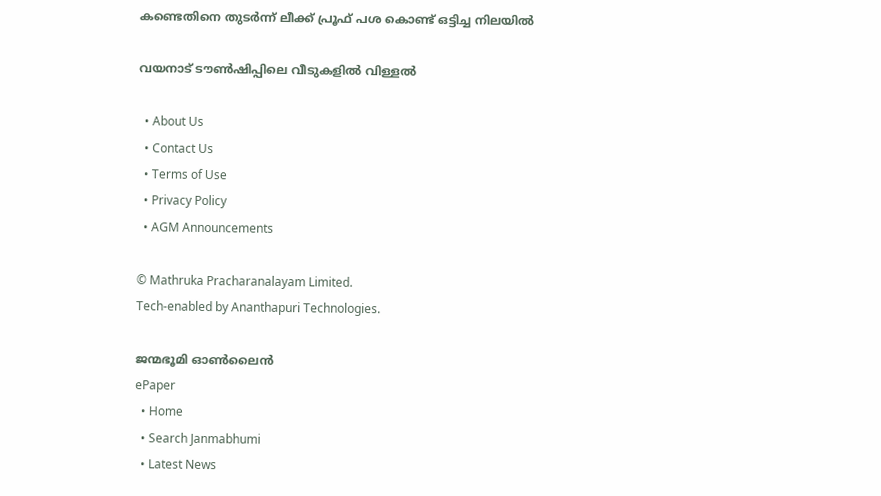കണ്ടെതിനെ തുടര്‍ന്ന് ലീക്ക് പ്രൂഫ് പശ കൊണ്ട് ഒട്ടിച്ച നിലയില്‍

വയനാട് ടൗണ്‍ഷിപ്പിലെ വീടുകളില്‍ വിള്ളല്‍

  • About Us
  • Contact Us
  • Terms of Use
  • Privacy Policy
  • AGM Announcements

© Mathruka Pracharanalayam Limited.
Tech-enabled by Ananthapuri Technologies.

ജന്മഭൂമി ഓണ്‍ലൈന്‍
ePaper
  • Home
  • Search Janmabhumi
  • Latest News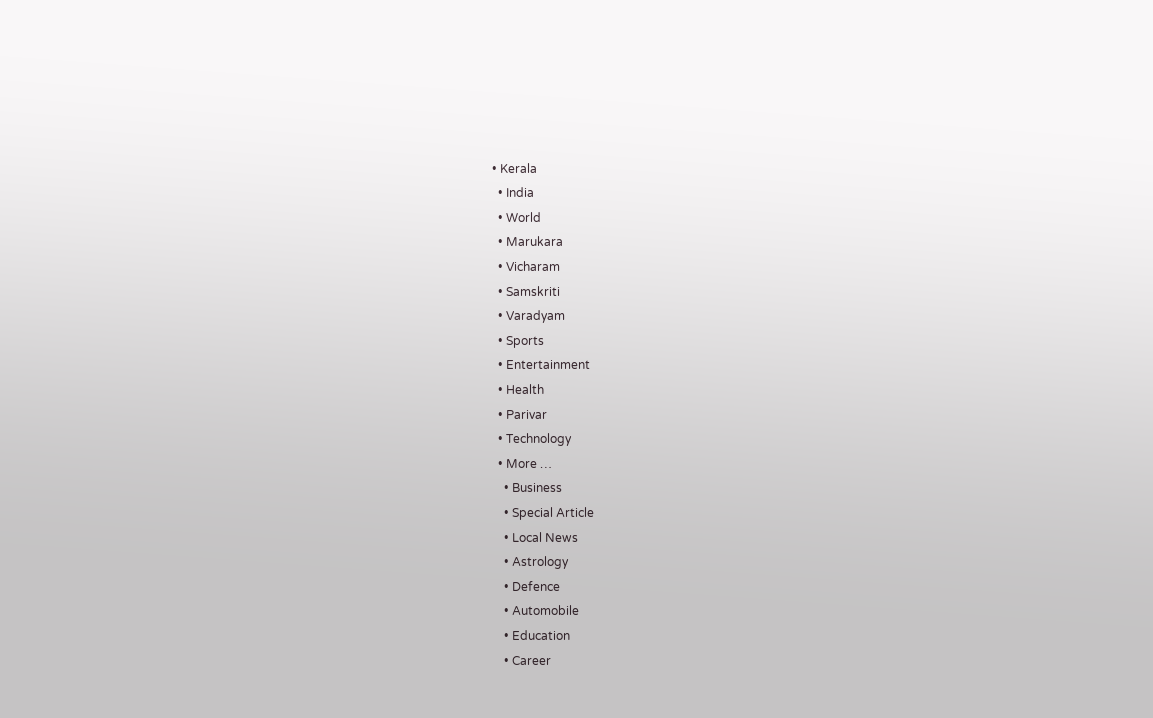• Kerala
  • India
  • World
  • Marukara
  • Vicharam
  • Samskriti
  • Varadyam
  • Sports
  • Entertainment
  • Health
  • Parivar
  • Technology
  • More …
    • Business
    • Special Article
    • Local News
    • Astrology
    • Defence
    • Automobile
    • Education
    • Career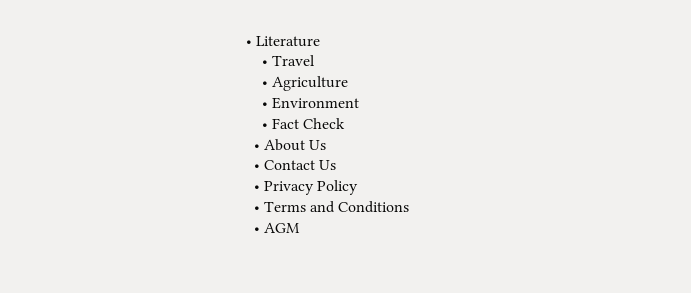• Literature
    • Travel
    • Agriculture
    • Environment
    • Fact Check
  • About Us
  • Contact Us
  • Privacy Policy
  • Terms and Conditions
  • AGM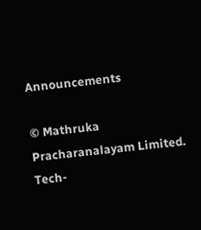Announcements

© Mathruka Pracharanalayam Limited.
Tech-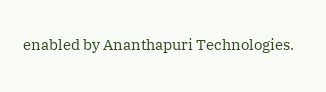enabled by Ananthapuri Technologies.